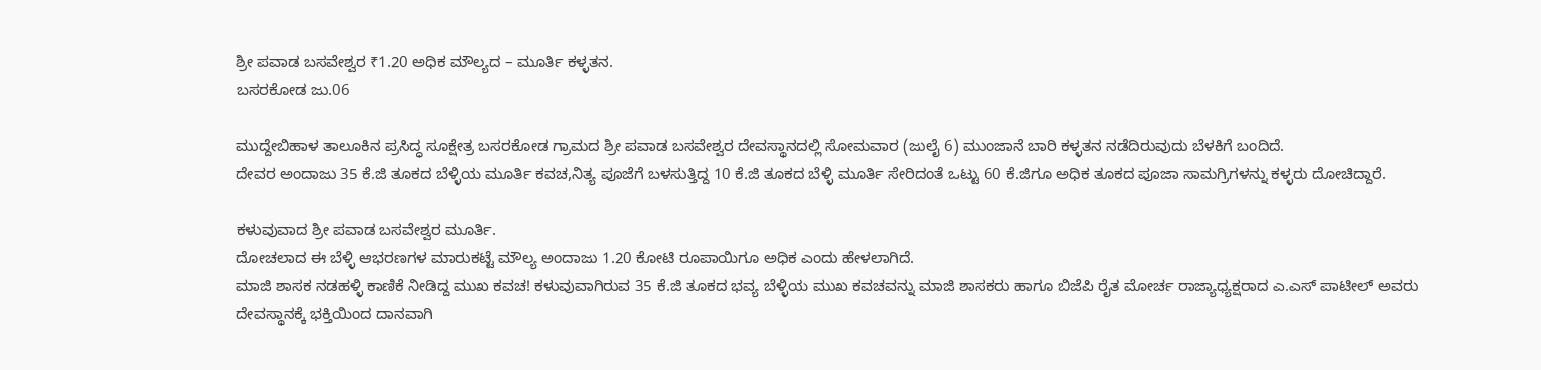ಶ್ರೀ ಪವಾಡ ಬಸವೇಶ್ವರ ₹1.20 ಅಧಿಕ ಮೌಲ್ಯದ – ಮೂರ್ತಿ ಕಳ್ಳತನ.
ಬಸರಕೋಡ ಜು.06

ಮುದ್ದೇಬಿಹಾಳ ತಾಲೂಕಿನ ಪ್ರಸಿದ್ಧ ಸೂಕ್ಷೇತ್ರ ಬಸರಕೋಡ ಗ್ರಾಮದ ಶ್ರೀ ಪವಾಡ ಬಸವೇಶ್ವರ ದೇವಸ್ಥಾನದಲ್ಲಿ ಸೋಮವಾರ (ಜುಲೈ 6) ಮುಂಜಾನೆ ಬಾರಿ ಕಳ್ಳತನ ನಡೆದಿರುವುದು ಬೆಳಕಿಗೆ ಬಂದಿದೆ.
ದೇವರ ಅಂದಾಜು 35 ಕೆ.ಜಿ ತೂಕದ ಬೆಳ್ಳಿಯ ಮೂರ್ತಿ ಕವಚ,ನಿತ್ಯ ಪೂಜೆಗೆ ಬಳಸುತ್ತಿದ್ದ 10 ಕೆ.ಜಿ ತೂಕದ ಬೆಳ್ಳಿ ಮೂರ್ತಿ ಸೇರಿದಂತೆ ಒಟ್ಟು 60 ಕೆ.ಜಿಗೂ ಅಧಿಕ ತೂಕದ ಪೂಜಾ ಸಾಮಗ್ರಿಗಳನ್ನು ಕಳ್ಳರು ದೋಚಿದ್ದಾರೆ.

ಕಳುವುವಾದ ಶ್ರೀ ಪವಾಡ ಬಸವೇಶ್ವರ ಮೂರ್ತಿ.
ದೋಚಲಾದ ಈ ಬೆಳ್ಳಿ ಆಭರಣಗಳ ಮಾರುಕಟ್ಟೆ ಮೌಲ್ಯ ಅಂದಾಜು 1.20 ಕೋಟಿ ರೂಪಾಯಿಗೂ ಅಧಿಕ ಎಂದು ಹೇಳಲಾಗಿದೆ.
ಮಾಜಿ ಶಾಸಕ ನಡಹಳ್ಳಿ ಕಾಣಿಕೆ ನೀಡಿದ್ದ ಮುಖ ಕವಚ! ಕಳುವುವಾಗಿರುವ 35 ಕೆ.ಜಿ ತೂಕದ ಭವ್ಯ ಬೆಳ್ಳಿಯ ಮುಖ ಕವಚವನ್ನು ಮಾಜಿ ಶಾಸಕರು ಹಾಗೂ ಬಿಜೆಪಿ ರೈತ ಮೋರ್ಚ ರಾಜ್ಯಾಧ್ಯಕ್ಷರಾದ ಎ.ಎಸ್ ಪಾಟೀಲ್ ಅವರು ದೇವಸ್ಥಾನಕ್ಕೆ ಭಕ್ತಿಯಿಂದ ದಾನವಾಗಿ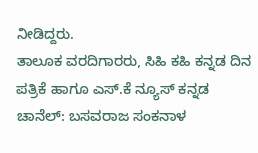ನೀಡಿದ್ದರು.
ತಾಲೂಕ ವರದಿಗಾರರು, ಸಿಹಿ ಕಹಿ ಕನ್ನಡ ದಿನ ಪತ್ರಿಕೆ ಹಾಗೂ ಎಸ್.ಕೆ ನ್ಯೂಸ್ ಕನ್ನಡ ಚಾನೆಲ್: ಬಸವರಾಜ ಸಂಕನಾಳ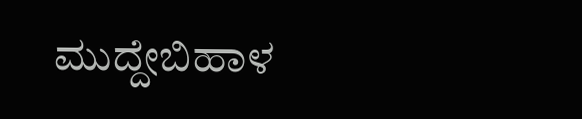ಮುದ್ದೇಬಿಹಾಳ